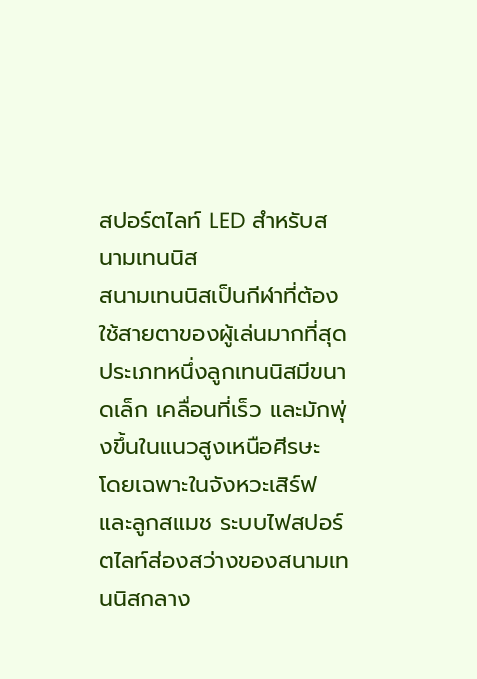สปอร์ตไลท์ LED สำหรับสนามเทนนิส
สนามเทนนิสเป็นกีฬาที่ต้องใช้สายตาของผู้เล่นมากที่สุดประเภทหนึ่งลูกเทนนิสมีขนาดเล็ก เคลื่อนที่เร็ว และมักพุ่งขึ้นในแนวสูงเหนือศีรษะ โดยเฉพาะในจังหวะเสิร์ฟและลูกสแมช ระบบไฟสปอร์ตไลท์ส่องสว่างของสนามเทนนิสกลาง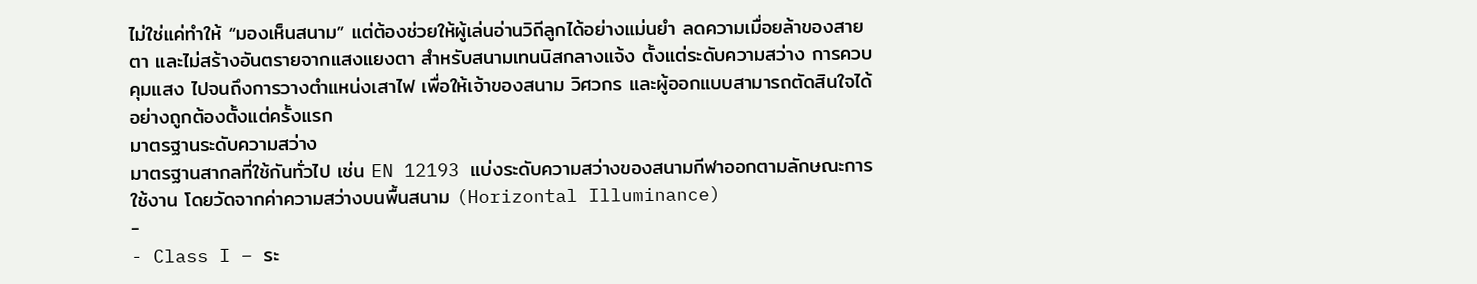ไม่ใช่แค่ทำให้ “มองเห็นสนาม” แต่ต้องช่วยให้ผู้เล่นอ่านวิถีลูกได้อย่างแม่นยำ ลดความเมื่อยล้าของสายตา และไม่สร้างอันตรายจากแสงแยงตา สำหรับสนามเทนนิสกลางแจ้ง ตั้งแต่ระดับความสว่าง การควบคุมแสง ไปจนถึงการวางตำแหน่งเสาไฟ เพื่อให้เจ้าของสนาม วิศวกร และผู้ออกแบบสามารถตัดสินใจได้อย่างถูกต้องตั้งแต่ครั้งแรก
มาตรฐานระดับความสว่าง
มาตรฐานสากลที่ใช้กันทั่วไป เช่น EN 12193 แบ่งระดับความสว่างของสนามกีฬาออกตามลักษณะการใช้งาน โดยวัดจากค่าความสว่างบนพื้นสนาม (Horizontal Illuminance)
-
- Class I – ระ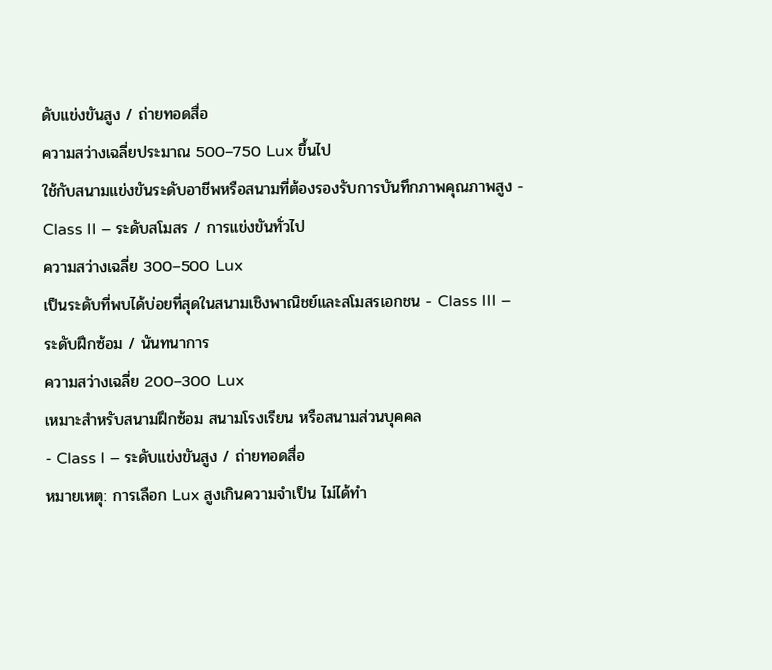ดับแข่งขันสูง / ถ่ายทอดสื่อ
ความสว่างเฉลี่ยประมาณ 500–750 Lux ขึ้นไป
ใช้กับสนามแข่งขันระดับอาชีพหรือสนามที่ต้องรองรับการบันทึกภาพคุณภาพสูง - Class II – ระดับสโมสร / การแข่งขันทั่วไป
ความสว่างเฉลี่ย 300–500 Lux
เป็นระดับที่พบได้บ่อยที่สุดในสนามเชิงพาณิชย์และสโมสรเอกชน - Class III – ระดับฝึกซ้อม / นันทนาการ
ความสว่างเฉลี่ย 200–300 Lux
เหมาะสำหรับสนามฝึกซ้อม สนามโรงเรียน หรือสนามส่วนบุคคล
- Class I – ระดับแข่งขันสูง / ถ่ายทอดสื่อ
หมายเหตุ: การเลือก Lux สูงเกินความจำเป็น ไม่ได้ทำ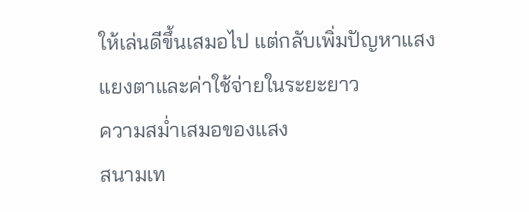ให้เล่นดีขึ้นเสมอไป แต่กลับเพิ่มปัญหาแสงแยงตาและค่าใช้จ่ายในระยะยาว
ความสม่ำเสมอของแสง
สนามเท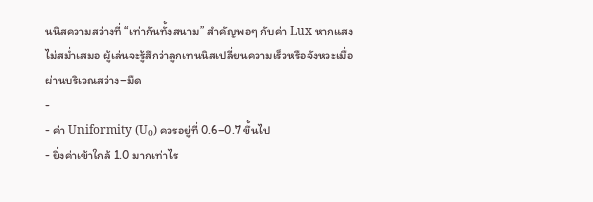นนิสความสว่างที่ “เท่ากันทั้งสนาม” สำคัญพอๆ กับค่า Lux หากแสงไม่สม่ำเสมอ ผู้เล่นจะรู้สึกว่าลูกเทนนิสเปลี่ยนความเร็วหรือจังหวะเมื่อผ่านบริเวณสว่าง–มืด
-
- ค่า Uniformity (U₀) ควรอยู่ที่ 0.6–0.7 ขึ้นไป
- ยิ่งค่าเข้าใกล้ 1.0 มากเท่าไร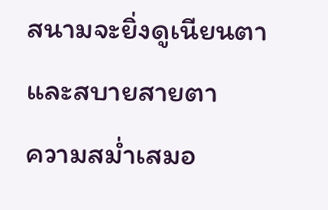สนามจะยิ่งดูเนียนตาและสบายสายตา
ความสม่ำเสมอ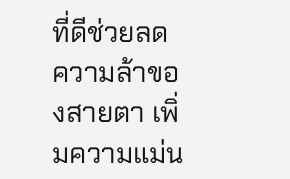ที่ดีช่วยลดความล้าของสายตา เพิ่มความแม่น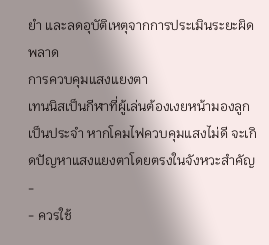ยำ และลดอุบัติเหตุจากการประเมินระยะผิดพลาด
การควบคุมแสงแยงตา
เทนนิสเป็นกีฬาที่ผู้เล่นต้องเงยหน้ามองลูกเป็นประจำ หากโคมไฟควบคุมแสงไม่ดี จะเกิดปัญหาแสงแยงตาโดยตรงในจังหวะสำคัญ
-
- ควรใช้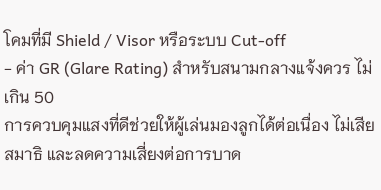โคมที่มี Shield / Visor หรือระบบ Cut-off
- ค่า GR (Glare Rating) สำหรับสนามกลางแจ้งควร ไม่เกิน 50
การควบคุมแสงที่ดีช่วยให้ผู้เล่นมองลูกได้ต่อเนื่อง ไม่เสียสมาธิ และลดความเสี่ยงต่อการบาด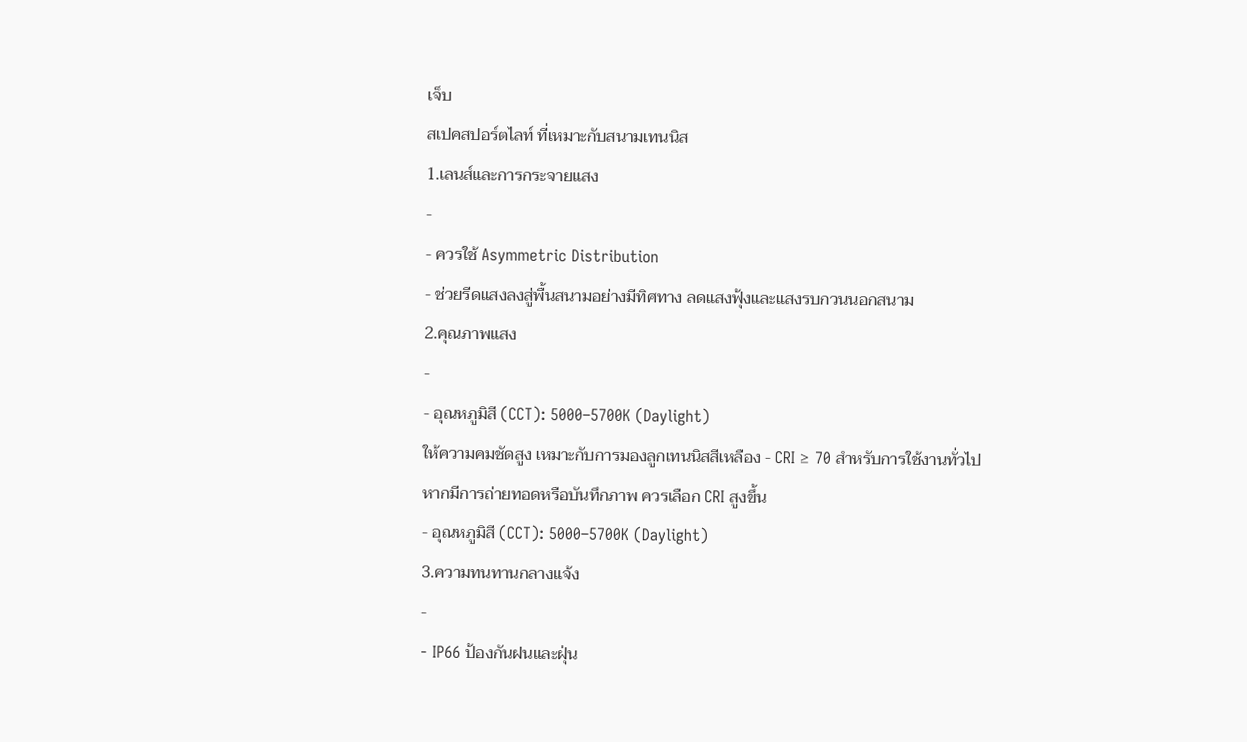เจ็บ
สเปคสปอร์ตไลท์ ที่เหมาะกับสนามเทนนิส
1.เลนส์และการกระจายแสง
-
- ควรใช้ Asymmetric Distribution
- ช่วยรีดแสงลงสู่พื้นสนามอย่างมีทิศทาง ลดแสงฟุ้งและแสงรบกวนนอกสนาม
2.คุณภาพแสง
-
- อุณหภูมิสี (CCT): 5000–5700K (Daylight)
ให้ความคมชัดสูง เหมาะกับการมองลูกเทนนิสสีเหลือง - CRI ≥ 70 สำหรับการใช้งานทั่วไป
หากมีการถ่ายทอดหรือบันทึกภาพ ควรเลือก CRI สูงขึ้น
- อุณหภูมิสี (CCT): 5000–5700K (Daylight)
3.ความทนทานกลางแจ้ง
-
- IP66 ป้องกันฝนและฝุ่น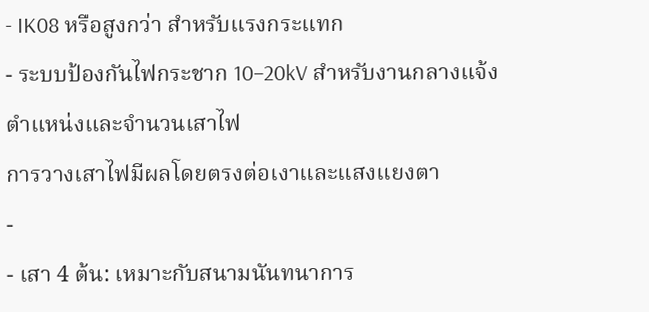- IK08 หรือสูงกว่า สำหรับแรงกระแทก
- ระบบป้องกันไฟกระชาก 10–20kV สำหรับงานกลางแจ้ง
ตำแหน่งและจำนวนเสาไฟ
การวางเสาไฟมีผลโดยตรงต่อเงาและแสงแยงตา
-
- เสา 4 ต้น: เหมาะกับสนามนันทนาการ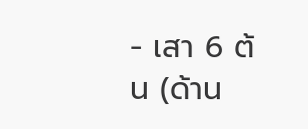- เสา 6 ต้น (ด้าน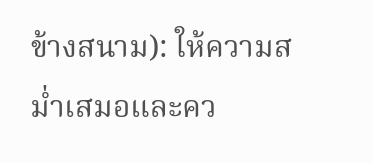ข้างสนาม): ให้ความสม่ำเสมอและคว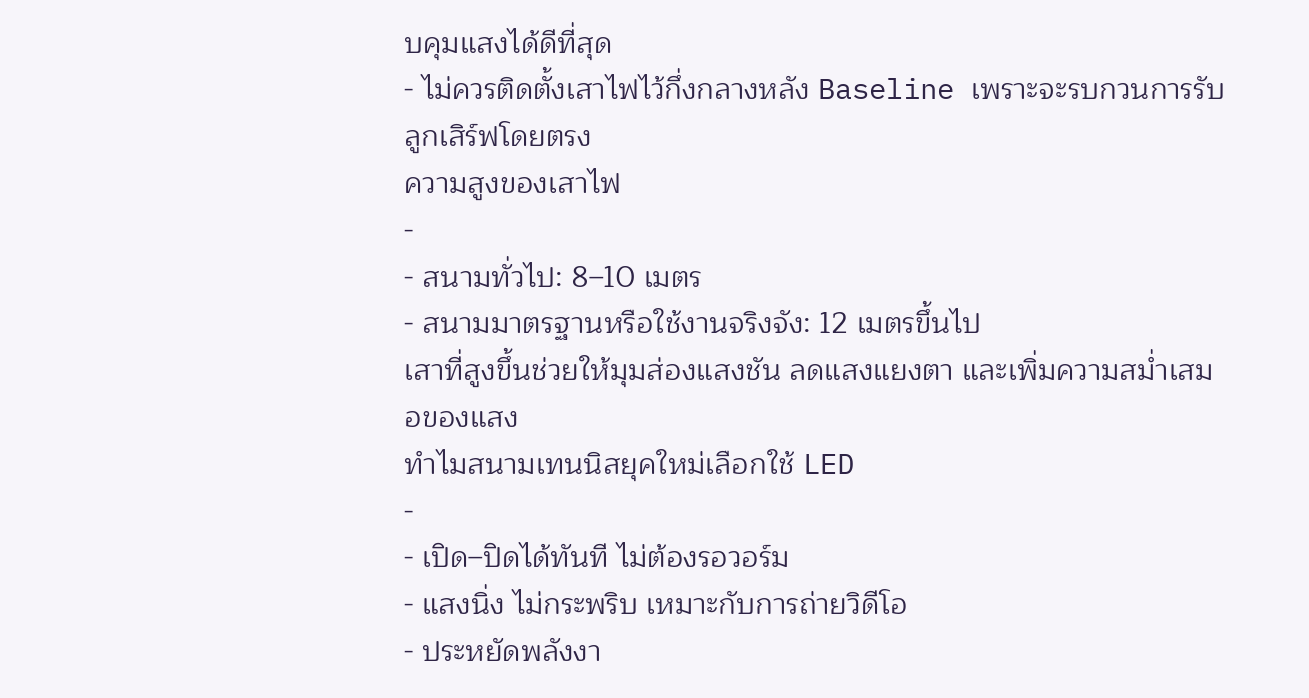บคุมแสงได้ดีที่สุด
- ไม่ควรติดตั้งเสาไฟไว้กึ่งกลางหลัง Baseline เพราะจะรบกวนการรับลูกเสิร์ฟโดยตรง
ความสูงของเสาไฟ
-
- สนามทั่วไป: 8–10 เมตร
- สนามมาตรฐานหรือใช้งานจริงจัง: 12 เมตรขึ้นไป
เสาที่สูงขึ้นช่วยให้มุมส่องแสงชัน ลดแสงแยงตา และเพิ่มความสม่ำเสมอของแสง
ทำไมสนามเทนนิสยุคใหม่เลือกใช้ LED
-
- เปิด–ปิดได้ทันที ไม่ต้องรอวอร์ม
- แสงนิ่ง ไม่กระพริบ เหมาะกับการถ่ายวิดีโอ
- ประหยัดพลังงา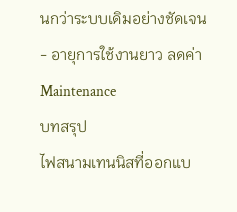นกว่าระบบเดิมอย่างชัดเจน
- อายุการใช้งานยาว ลดค่า Maintenance
บทสรุป
ไฟสนามเทนนิสที่ออกแบ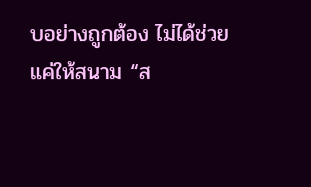บอย่างถูกต้อง ไม่ได้ช่วยแค่ให้สนาม “ส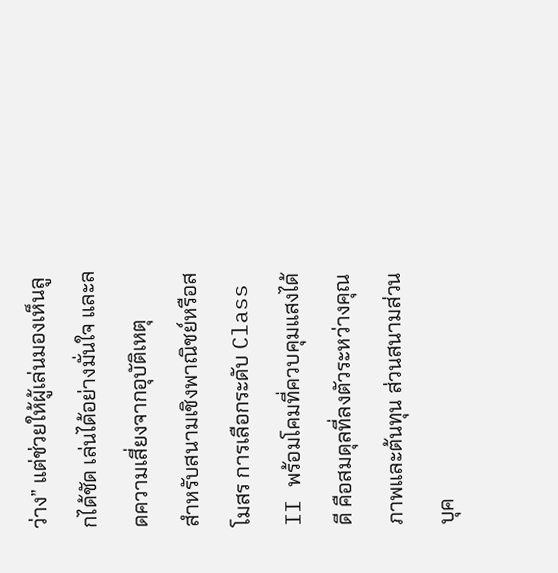ว่าง” แต่ช่วยให้ผู้เล่นมองเห็นลูกได้ชัด เล่นได้อย่างมั่นใจ และลดความเสี่ยงจากอุบัติเหตุ
สำหรับสนามเชิงพาณิชย์หรือสโมสร การเลือกระดับ Class II พร้อมโคมที่ควบคุมแสงได้ดี คือสมดุลที่ลงตัวระหว่างคุณภาพและต้นทุน ส่วนสนามส่วนบุค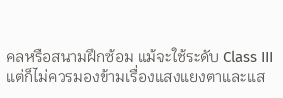คลหรือสนามฝึกซ้อม แม้จะใช้ระดับ Class III แต่ก็ไม่ควรมองข้ามเรื่องแสงแยงตาและแส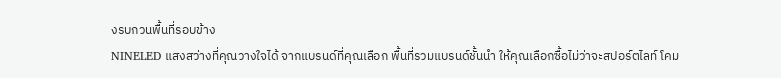งรบกวนพื้นที่รอบข้าง
NINELED แสงสว่างที่คุณวางใจได้ จากแบรนด์ที่คุณเลือก พื้นที่รวมแบรนด์ชั้นนำ ให้คุณเลือกซื้อไม่ว่าจะสปอร์ตไลท์ โคม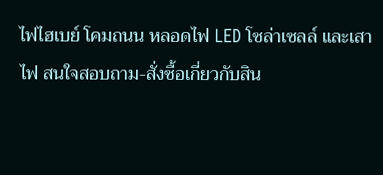ไฟไฮเบย์ โคมถนน หลอดไฟ LED โซล่าเซลล์ และเสาไฟ สนใจสอบถาม-สั่งซื้อเกี่ยวกับสิน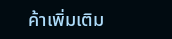ค้าเพิ่มเติม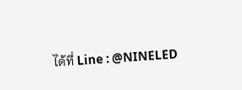ได้ที่ Line : @NINELED